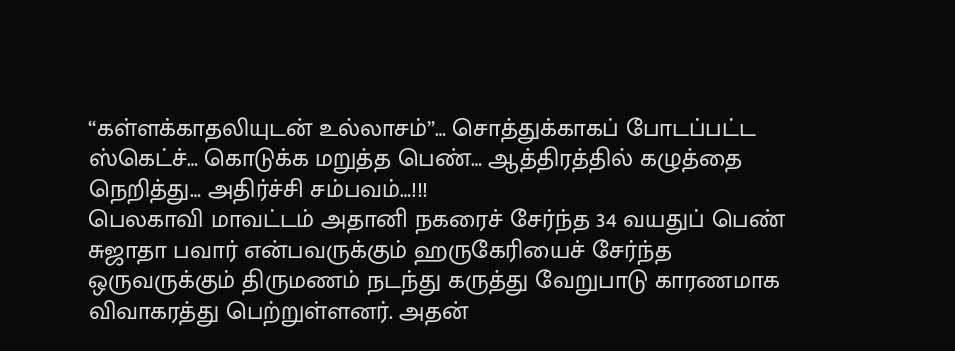“கள்ளக்காதலியுடன் உல்லாசம்”… சொத்துக்காகப் போடப்பட்ட ஸ்கெட்ச்… கொடுக்க மறுத்த பெண்… ஆத்திரத்தில் கழுத்தை நெறித்து… அதிர்ச்சி சம்பவம்…!!!
பெலகாவி மாவட்டம் அதானி நகரைச் சேர்ந்த 34 வயதுப் பெண் சுஜாதா பவார் என்பவருக்கும் ஹருகேரியைச் சேர்ந்த ஒருவருக்கும் திருமணம் நடந்து கருத்து வேறுபாடு காரணமாக விவாகரத்து பெற்றுள்ளனர். அதன்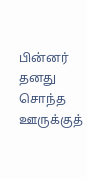பின்னர் தனது சொந்த ஊருக்குத்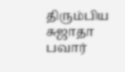திரும்பிய சுஜாதா பவார்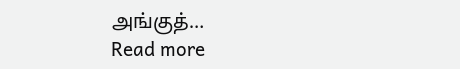அங்குத்…
Read more